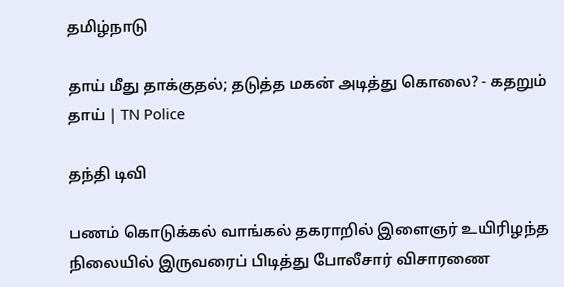தமிழ்நாடு

தாய் மீது தாக்குதல்; தடுத்த மகன் அடித்து கொலை? - கதறும் தாய் | TN Police

தந்தி டிவி

பணம் கொடுக்கல் வாங்கல் தகராறில் இளைஞர் உயிரிழந்த நிலையில் இருவரைப் பிடித்து போலீசார் விசாரணை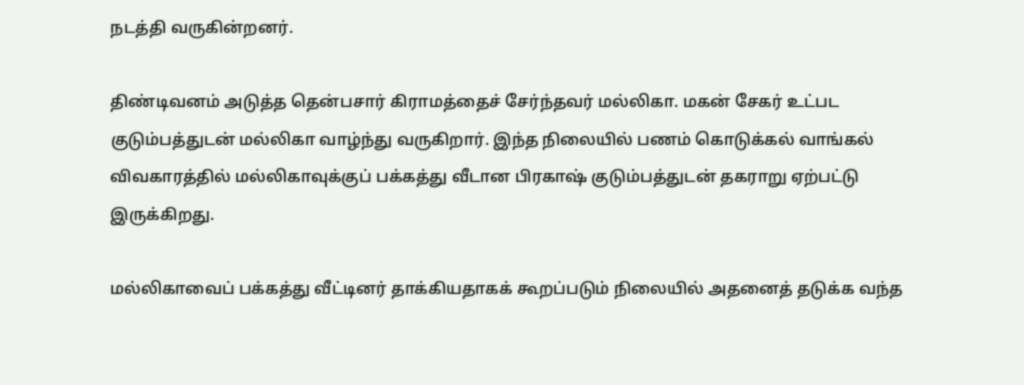நடத்தி வருகின்றனர்.

திண்டிவனம் அடுத்த தென்பசார் கிராமத்தைச் சேர்ந்தவர் மல்லிகா. மகன் சேகர் உட்பட குடும்பத்துடன் மல்லிகா வாழ்ந்து வருகிறார். இந்த நிலையில் பணம் கொடுக்கல் வாங்கல் விவகாரத்தில் மல்லிகாவுக்குப் பக்கத்து வீடான பிரகாஷ் குடும்பத்துடன் தகராறு ஏற்பட்டு இருக்கிறது.

மல்லிகாவைப் பக்கத்து வீட்டினர் தாக்கியதாகக் கூறப்படும் நிலையில் அதனைத் தடுக்க வந்த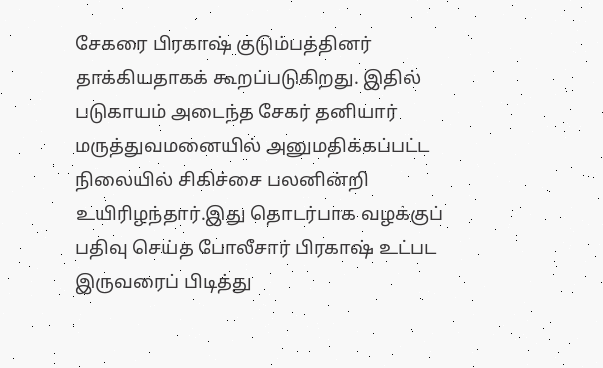சேகரை பிரகாஷ் குடும்பத்தினர் தாக்கியதாகக் கூறப்படுகிறது. இதில் படுகாயம் அடைந்த சேகர் தனியார் மருத்துவமனையில் அனுமதிக்கப்பட்ட நிலையில் சிகிச்சை பலனின்றி உயிரிழந்தார்.இது தொடர்பாக வழக்குப் பதிவு செய்த போலீசார் பிரகாஷ் உட்பட இருவரைப் பிடித்து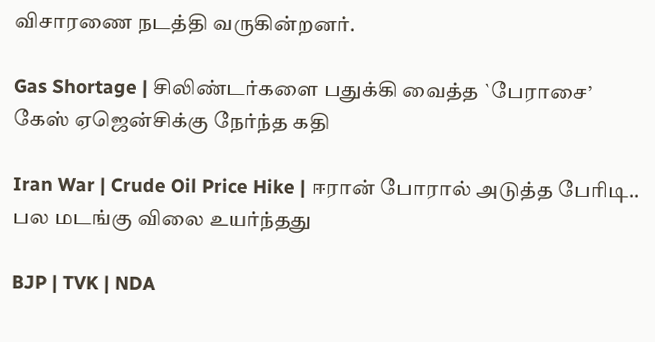விசாரணை நடத்தி வருகின்றனர்.

Gas Shortage | சிலிண்டர்களை பதுக்கி வைத்த `பேராசை’ கேஸ் ஏஜென்சிக்கு நேர்ந்த கதி

Iran War | Crude Oil Price Hike | ஈரான் போரால் அடுத்த பேரிடி.. பல மடங்கு விலை உயர்ந்தது

BJP | TVK | NDA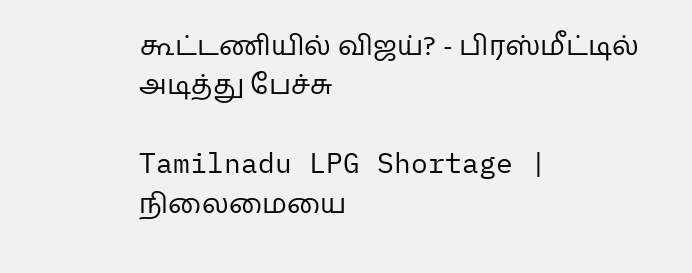கூட்டணியில் விஜய்? - பிரஸ்மீட்டில் அடித்து பேச்சு

Tamilnadu LPG Shortage | நிலைமையை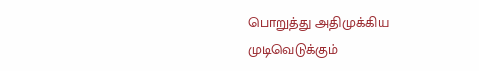பொறுத்து அதிமுக்கிய முடிவெடுக்கும்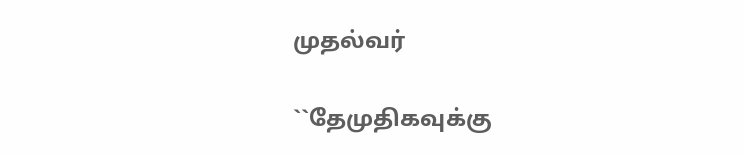முதல்வர்

``தேமுதிகவுக்கு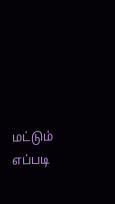மட்டும் எப்படி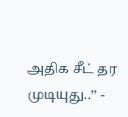அதிக சீட் தர முடியுது..’’ -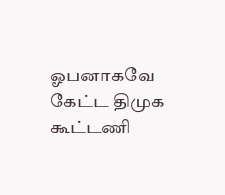ஓபனாகவே கேட்ட திமுக கூட்டணி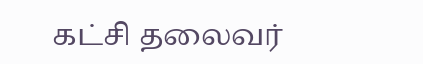கட்சி தலைவர்